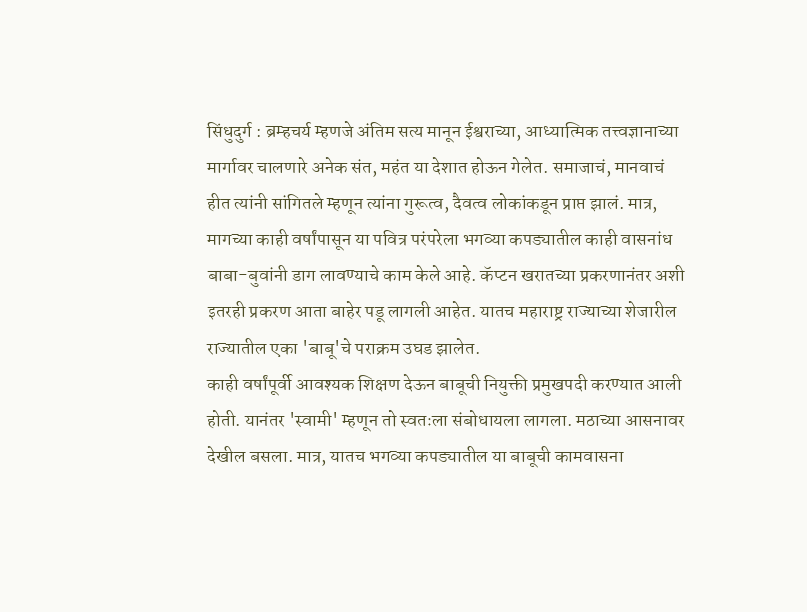सिंधुदुर्ग : ब्रम्हचर्य म्हणजे अंतिम सत्य मानून ईश्वराच्या, आध्यात्मिक तत्त्वज्ञानाच्या मार्गावर चालणारे अनेक संत, महंत या देशात होऊन गेलेत. समाजाचं, मानवाचं हीत त्यांनी सांगितले म्हणून त्यांना गुरूत्व, दैवत्व लोकांकडून प्राप्त झालं. मात्र, मागच्या काही वर्षांपासून या पवित्र परंपरेला भगव्या कपड्यातील काही वासनांध बाबा-बुवांनी डाग लावण्याचे काम केले आहे. कॅप्टन खरातच्या प्रकरणानंतर अशी इतरही प्रकरण आता बाहेर पडू लागली आहेत. यातच महाराष्ट्र राज्याच्या शेजारील राज्यातील एका 'बाबू'चे पराक्रम उघड झालेत.
काही वर्षांपूर्वी आवश्यक शिक्षण देऊन बाबूची नियुक्ती प्रमुखपदी करण्यात आली होती. यानंतर 'स्वामी' म्हणून तो स्वतःला संबोधायला लागला. मठाच्या आसनावर देखील बसला. मात्र, यातच भगव्या कपड्यातील या बाबूची कामवासना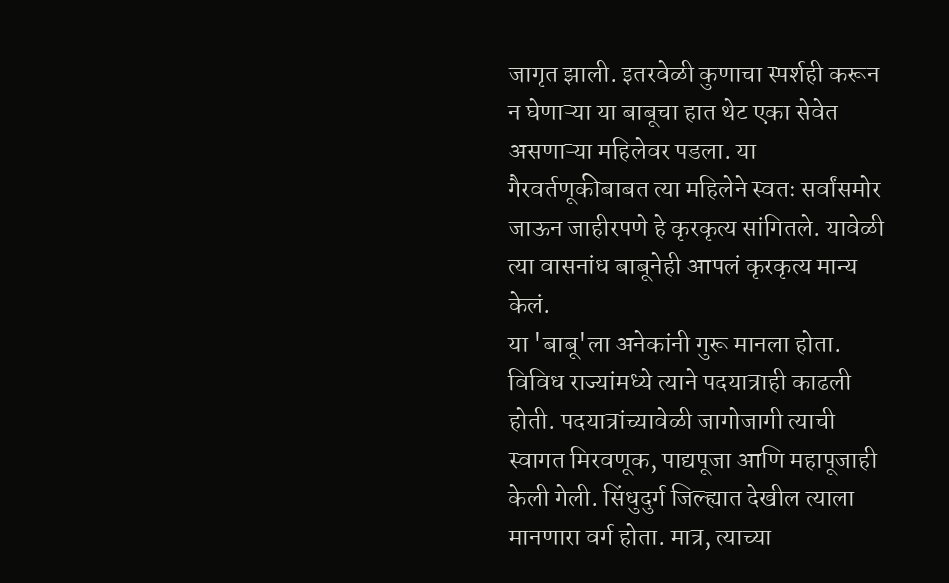जागृत झाली. इतरवेळी कुणाचा स्पर्शही करून न घेणाऱ्या या बाबूचा हात थेट एका सेवेत असणाऱ्या महिलेवर पडला. या गैरवर्तणूकीबाबत त्या महिलेने स्वतः सर्वांसमोर जाऊन जाहीरपणे हे कृरकृत्य सांगितले. यावेळी त्या वासनांध बाबूनेही आपलं कृरकृत्य मान्य केलं.
या 'बाबू'ला अनेकांनी गुरू मानला होता. विविध राज्यांमध्ये त्याने पदयात्राही काढली होती. पदयात्रांच्यावेळी जागोजागी त्याची स्वागत मिरवणूक, पाद्यपूजा आणि महापूजाही केली गेली. सिंधुदुर्ग जिल्ह्यात देखील त्याला मानणारा वर्ग होता. मात्र, त्याच्या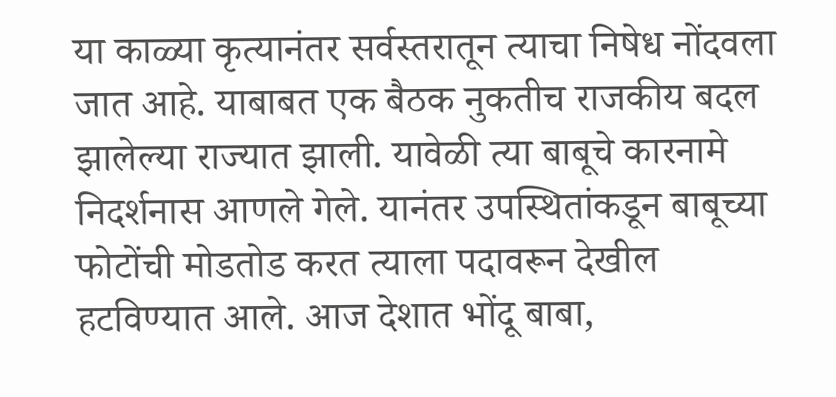या काळ्या कृत्यानंतर सर्वस्तरातून त्याचा निषेध नोंदवला जात आहे. याबाबत एक बैठक नुकतीच राजकीय बदल झालेल्या राज्यात झाली. यावेळी त्या बाबूचे कारनामे निदर्शनास आणले गेले. यानंतर उपस्थितांकडून बाबूच्या फोटोंची मोडतोड करत त्याला पदावरून देखील हटविण्यात आले. आज देशात भोंदू बाबा,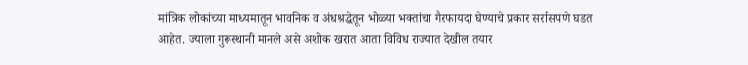मांत्रिक लोकांच्या माध्यमातून भावनिक व अंधश्रद्धेतून भोळ्या भक्तांचा गैरफायदा घेण्याचे प्रकार सर्रासपणे घडत आहेत. ज्याला गुरूस्थानी मानले असे अशोक खरात आता विविध राज्यात देखील तयार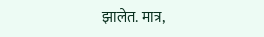झालेत. मात्र,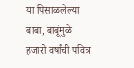या पिसाळलेल्या बाबा, बाबूंमुळे हजारो वर्षांची पवित्र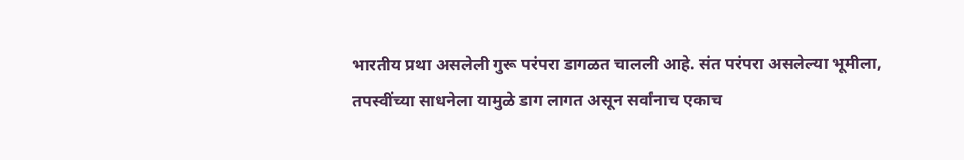भारतीय प्रथा असलेली गुरू परंपरा डागळत चालली आहे. संत परंपरा असलेल्या भूमीला, तपस्वींच्या साधनेला यामुळे डाग लागत असून सर्वांनाच एकाच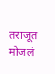तराजूत मोजलं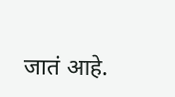जातं आहे.